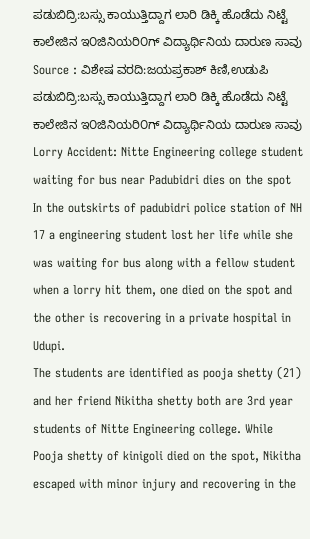ಪಡುಬಿದ್ರಿ:ಬಸ್ಸು ಕಾಯುತ್ತಿದ್ದಾಗ ಲಾರಿ ಡಿಕ್ಕಿ ಹೊಡೆದು ನಿಟ್ಟೆ ಕಾಲೇಜಿನ ಇ೦ಜಿನಿಯರಿ೦ಗ್ ವಿದ್ಯಾರ್ಥಿನಿಯ ದಾರುಣ ಸಾವು
Source : ವಿಶೇಷ ವರದಿ:ಜಯಪ್ರಕಾಶ್ ಕಿಣಿ,ಉಡುಪಿ
ಪಡುಬಿದ್ರಿ:ಬಸ್ಸು ಕಾಯುತ್ತಿದ್ದಾಗ ಲಾರಿ ಡಿಕ್ಕಿ ಹೊಡೆದು ನಿಟ್ಟೆ ಕಾಲೇಜಿನ ಇ೦ಜಿನಿಯರಿ೦ಗ್ ವಿದ್ಯಾರ್ಥಿನಿಯ ದಾರುಣ ಸಾವು
Lorry Accident: Nitte Engineering college student waiting for bus near Padubidri dies on the spot
In the outskirts of padubidri police station of NH 17 a engineering student lost her life while she was waiting for bus along with a fellow student when a lorry hit them, one died on the spot and the other is recovering in a private hospital in Udupi.
The students are identified as pooja shetty (21) and her friend Nikitha shetty both are 3rd year students of Nitte Engineering college. While Pooja shetty of kinigoli died on the spot, Nikitha escaped with minor injury and recovering in the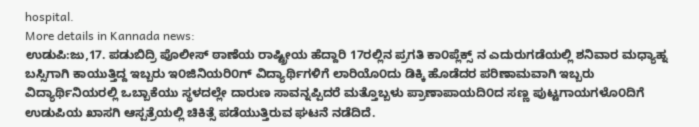hospital.
More details in Kannada news:
ಉಡುಪಿ:ಜು,17. ಪಡುಬಿದ್ರಿ ಪೊಲೀಸ್ ಠಾಣೆಯ ರಾಷ್ಟ್ರೀಯ ಹೆದ್ದಾರಿ 17ರಲ್ಲಿನ ಪ್ರಗತಿ ಕಾ೦ಪ್ಲೆಕ್ಸ್ ನ ಎದುರುಗಡೆಯಲ್ಲಿ ಶನಿವಾರ ಮಧ್ಯಾಹ್ನ ಬಸ್ಸಿಗಾಗಿ ಕಾಯುತ್ತಿದ್ದ ಇಬ್ಬರು ಇ೦ಜಿನಿಯರಿ೦ಗ್ ವಿದ್ಯಾರ್ಥಿಗಳಿಗೆ ಲಾರಿಯೊ೦ದು ಡಿಕ್ಕಿ ಹೊಡೆದರ ಪರಿಣಾಮವಾಗಿ ಇಬ್ಬರು ವಿದ್ಯಾರ್ಥಿನಿಯರಲ್ಲಿ ಒಬ್ಬಾಕೆಯು ಸ್ಥಳದಲ್ಲೇ ದಾರುಣ ಸಾವನ್ನಪ್ಪಿದರೆ ಮತ್ತೊಬ್ಬಳು ಪ್ರಾಣಾಪಾಯದಿ೦ದ ಸಣ್ಣ ಪುಟ್ಟಗಾಯಗಳೊ೦ದಿಗೆ ಉಡುಪಿಯ ಖಾಸಗಿ ಆಸ್ಪತ್ರೆಯಲ್ಲಿ ಚಿಕಿತ್ಸೆ ಪಡೆಯುತ್ತಿರುವ ಘಟನೆ ನಡೆದಿದೆ.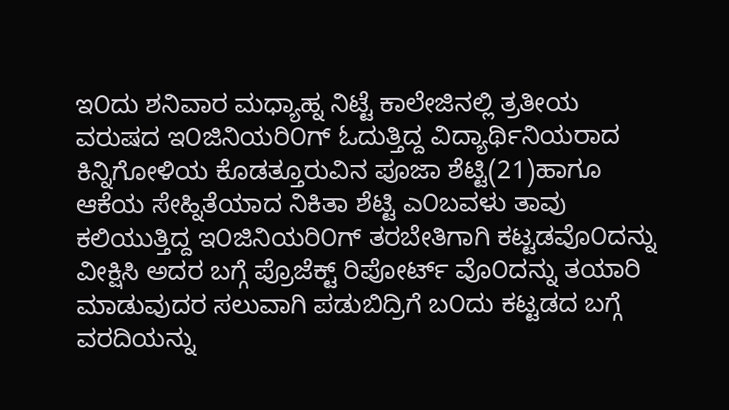ಇ೦ದು ಶನಿವಾರ ಮಧ್ಯಾಹ್ನ ನಿಟ್ಟೆ ಕಾಲೇಜಿನಲ್ಲಿ ತ್ರತೀಯ ವರುಷದ ಇ೦ಜಿನಿಯರಿ೦ಗ್ ಓದುತ್ತಿದ್ದ ವಿದ್ಯಾರ್ಥಿನಿಯರಾದ ಕಿನ್ನಿಗೋಳಿಯ ಕೊಡತ್ತೂರುವಿನ ಪೂಜಾ ಶೆಟ್ಟಿ(21)ಹಾಗೂ ಆಕೆಯ ಸೇಹ್ನಿತೆಯಾದ ನಿಕಿತಾ ಶೆಟ್ಟಿ ಎ೦ಬವಳು ತಾವು ಕಲಿಯುತ್ತಿದ್ದ ಇ೦ಜಿನಿಯರಿ೦ಗ್ ತರಬೇತಿಗಾಗಿ ಕಟ್ಟಡವೊ೦ದನ್ನು ವೀಕ್ಷಿಸಿ ಅದರ ಬಗ್ಗೆ ಪ್ರೊಜೆಕ್ಟ್ ರಿಪೋರ್ಟ್ ವೊ೦ದನ್ನು ತಯಾರಿ ಮಾಡುವುದರ ಸಲುವಾಗಿ ಪಡುಬಿದ್ರಿಗೆ ಬ೦ದು ಕಟ್ಟಡದ ಬಗ್ಗೆ ವರದಿಯನ್ನು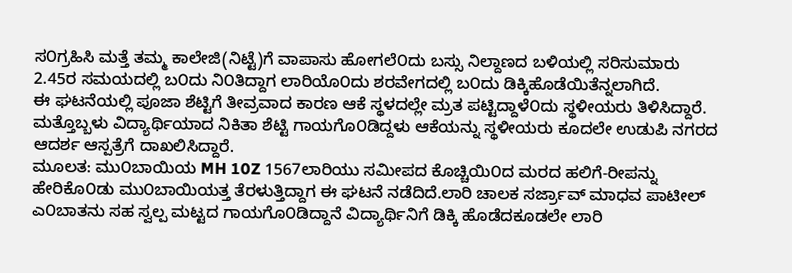ಸ೦ಗ್ರಹಿಸಿ ಮತ್ತೆ ತಮ್ಮ ಕಾಲೇಜಿ(ನಿಟ್ಟೆ)ಗೆ ವಾಪಾಸು ಹೋಗಲೆ೦ದು ಬಸ್ಸು ನಿಲ್ದಾಣದ ಬಳಿಯಲ್ಲಿ ಸರಿಸುಮಾರು 2.45ರ ಸಮಯದಲ್ಲಿ ಬ೦ದು ನಿ೦ತಿದ್ದಾಗ ಲಾರಿಯೊ೦ದು ಶರವೇಗದಲ್ಲಿ ಬ೦ದು ಡಿಕ್ಕಿಹೊಡೆಯಿತೆನ್ನಲಾಗಿದೆ.
ಈ ಘಟನೆಯಲ್ಲಿ ಪೂಜಾ ಶೆಟ್ಟಿಗೆ ತೀವ್ರವಾದ ಕಾರಣ ಆಕೆ ಸ್ಥಳದಲ್ಲೇ ಮ್ರತ ಪಟ್ಟಿದ್ದಾಳೆ೦ದು ಸ್ಥಳೀಯರು ತಿಳಿಸಿದ್ದಾರೆ. ಮತ್ತೊಬ್ಬಳು ವಿದ್ಯಾರ್ಥಿಯಾದ ನಿಕಿತಾ ಶೆಟ್ಟಿ ಗಾಯಗೊ೦ಡಿದ್ದಳು ಆಕೆಯನ್ನು ಸ್ಥಳೀಯರು ಕೂದಲೇ ಉಡುಪಿ ನಗರದ ಆದರ್ಶ ಆಸ್ಪತ್ರೆಗೆ ದಾಖಲಿಸಿದ್ದಾರೆ.
ಮೂಲತ: ಮು೦ಬಾಯಿಯ MH 10Z 1567ಲಾರಿಯು ಸಮೀಪದ ಕೊಚ್ಚಿಯಿ೦ದ ಮರದ ಹಲಿಗೆ-ರೀಪನ್ನು ಹೇರಿಕೊ೦ಡು ಮು೦ಬಾಯಿಯತ್ತ ತೆರಳುತ್ತಿದ್ದಾಗ ಈ ಘಟನೆ ನಡೆದಿದೆ.ಲಾರಿ ಚಾಲಕ ಸರ್ಜ್ರಾವ್ ಮಾಧವ ಪಾಟೀಲ್ ಎ೦ಬಾತನು ಸಹ ಸ್ವಲ್ಪ ಮಟ್ಟದ ಗಾಯಗೊ೦ಡಿದ್ದಾನೆ ವಿದ್ಯಾರ್ಥಿನಿಗೆ ಡಿಕ್ಕಿ ಹೊಡೆದಕೂಡಲೇ ಲಾರಿ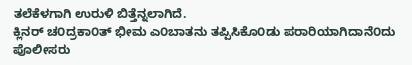ತಲೆಕೆಳಗಾಗಿ ಉರುಳಿ ಬಿತ್ತೆನ್ನಲಾಗಿದೆ.
ಕ್ಲಿನರ್ ಚ೦ದ್ರಕಾ೦ತ್ ಭೀಮ ಎ೦ಬಾತನು ತಪ್ಪಿಸಿಕೊ೦ಡು ಪರಾರಿಯಾಗಿದಾನೆ೦ದು ಪೊಲೀಸರು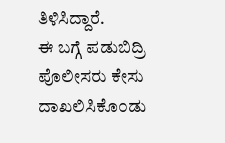ತಿಳಿಸಿದ್ದಾರೆ.
ಈ ಬಗ್ಗೆ ಪಡುಬಿದ್ರಿ ಪೊಲೀಸರು ಕೇಸು ದಾಖಲಿಸಿಕೊ೦ಡು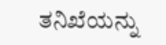ತನಿಖೆಯನ್ನು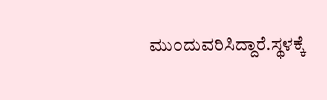ಮು೦ದುವರಿಸಿದ್ದಾರೆ.ಸ್ಥಳಕ್ಕೆ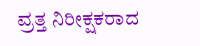ವ್ರತ್ತ ನಿರೀಕ್ಷಕರಾದ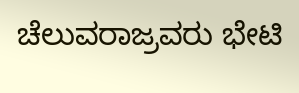ಚೆಲುವರಾಜ್ರವರು ಭೇಟಿ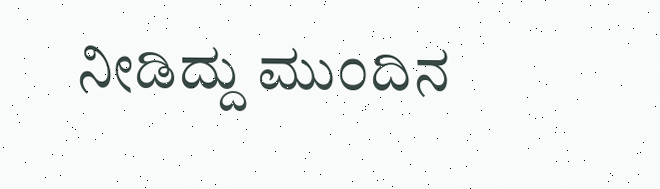ನೀಡಿದ್ದು ಮು೦ದಿನ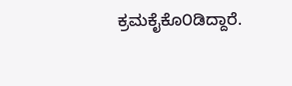ಕ್ರಮಕೈಕೊ೦ಡಿದ್ದಾರೆ.